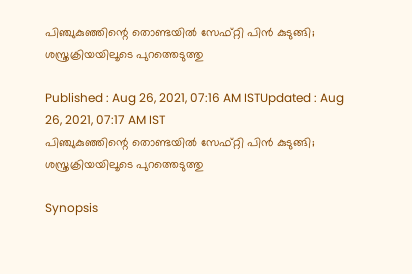പിഞ്ചുകുഞ്ഞിന്റെ തൊണ്ടയില്‍ സേഫ്റ്റി പിന്‍ കുടുങ്ങി; ശസ്ത്രക്രിയയിലൂടെ പുറത്തെടുത്തു

Published : Aug 26, 2021, 07:16 AM ISTUpdated : Aug 26, 2021, 07:17 AM IST
പിഞ്ചുകുഞ്ഞിന്റെ തൊണ്ടയില്‍ സേഫ്റ്റി പിന്‍ കുടുങ്ങി; ശസ്ത്രക്രിയയിലൂടെ പുറത്തെടുത്തു

Synopsis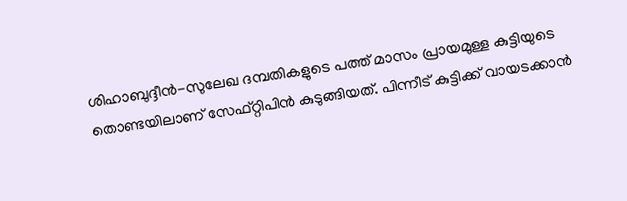ശിഹാബുദ്ദീന്‍-സുലേഖ ദമ്പതികളുടെ പത്ത് മാസം പ്രായമുള്ള കുട്ടിയുടെ തൊണ്ടയിലാണ് സേഫ്റ്റിപിന്‍ കുടുങ്ങിയത്. പിന്നീട് കുട്ടിക്ക് വായടക്കാന്‍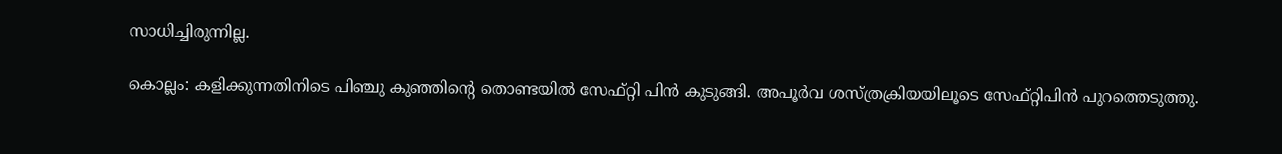സാധിച്ചിരുന്നില്ല.

കൊല്ലം: കളിക്കുന്നതിനിടെ പിഞ്ചു കുഞ്ഞിന്റെ തൊണ്ടയില്‍ സേഫ്റ്റി പിന്‍ കുടുങ്ങി. അപൂര്‍വ ശസ്ത്രക്രിയയിലൂടെ സേഫ്റ്റിപിന്‍ പുറത്തെടുത്തു.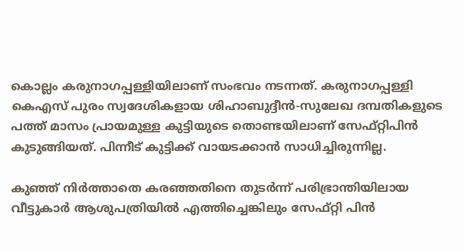കൊല്ലം കരുനാഗപ്പള്ളിയിലാണ് സംഭവം നടന്നത്. കരുനാഗപ്പള്ളി കെഎസ് പുരം സ്വദേശികളായ ശിഹാബുദ്ദീന്‍-സുലേഖ ദമ്പതികളുടെ പത്ത് മാസം പ്രായമുള്ള കുട്ടിയുടെ തൊണ്ടയിലാണ് സേഫ്റ്റിപിന്‍ കുടുങ്ങിയത്. പിന്നീട് കുട്ടിക്ക് വായടക്കാന്‍ സാധിച്ചിരുന്നില്ല.

കുഞ്ഞ് നിര്‍ത്താതെ കരഞ്ഞതിനെ തുടര്‍ന്ന് പരിഭ്രാന്തിയിലായ വീട്ടുകാര്‍ ആശുപത്രിയില്‍ എത്തിച്ചെങ്കിലും സേഫ്റ്റി പിന്‍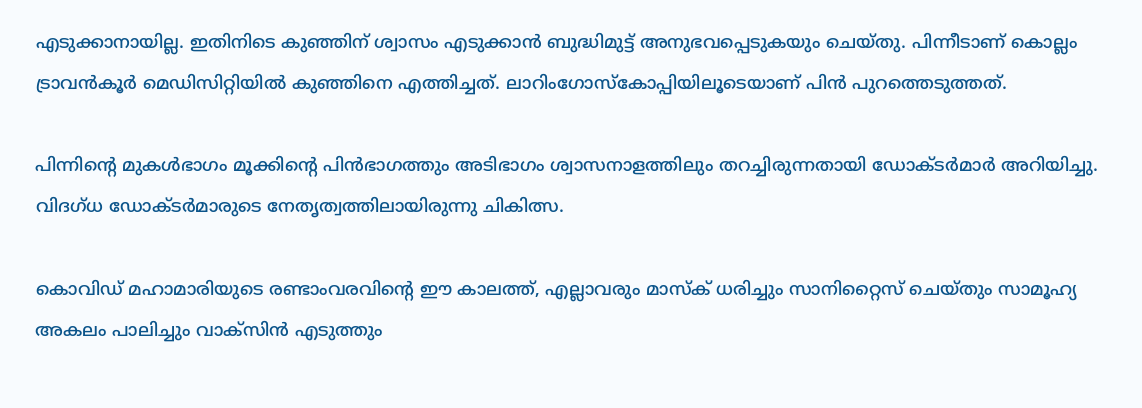എടുക്കാനായില്ല. ഇതിനിടെ കുഞ്ഞിന് ശ്വാസം എടുക്കാന്‍ ബുദ്ധിമുട്ട് അനുഭവപ്പെടുകയും ചെയ്തു. പിന്നീടാണ് കൊല്ലം ട്രാവന്‍കൂര്‍ മെഡിസിറ്റിയില്‍ കുഞ്ഞിനെ എത്തിച്ചത്. ലാറിംഗോസ്‌കോപ്പിയിലൂടെയാണ് പിന്‍ പുറത്തെടുത്തത്.

പിന്നിന്റെ മുകള്‍ഭാഗം മൂക്കിന്റെ പിന്‍ഭാഗത്തും അടിഭാഗം ശ്വാസനാളത്തിലും തറച്ചിരുന്നതായി ഡോക്ടര്‍മാര്‍ അറിയിച്ചു. വിദഗ്ധ ഡോക്ടര്‍മാരുടെ നേതൃത്വത്തിലായിരുന്നു ചികിത്സ.

കൊവിഡ് മഹാമാരിയുടെ രണ്ടാംവരവിന്റെ ഈ കാലത്ത്, എല്ലാവരും മാസ്‌ക് ധരിച്ചും സാനിറ്റൈസ് ചെയ്തും സാമൂഹ്യ അകലം പാലിച്ചും വാക്‌സിന്‍ എടുത്തും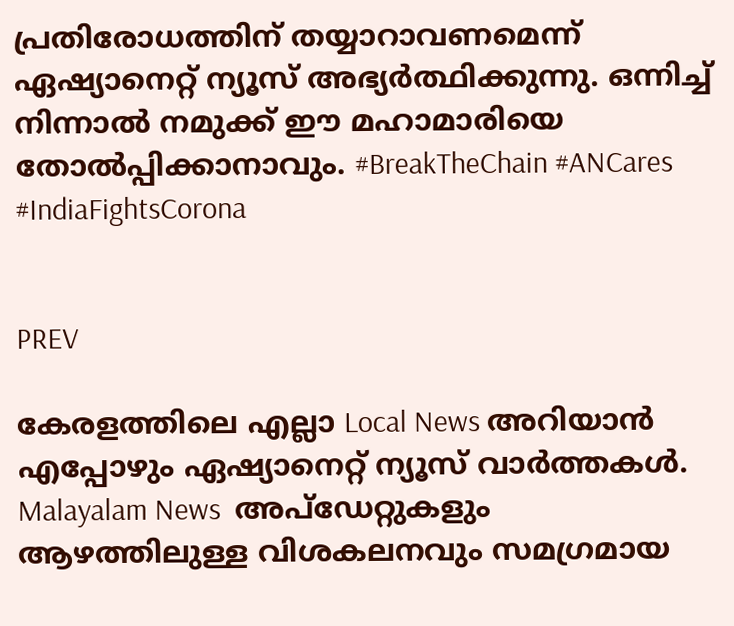പ്രതിരോധത്തിന് തയ്യാറാവണമെന്ന് ഏഷ്യാനെറ്റ് ന്യൂസ് അഭ്യര്‍ത്ഥിക്കുന്നു. ഒന്നിച്ച് നിന്നാല്‍ നമുക്ക് ഈ മഹാമാരിയെ തോല്‍പ്പിക്കാനാവും. #BreakTheChain #ANCares #IndiaFightsCorona


PREV

കേരളത്തിലെ എല്ലാ Local News അറിയാൻ എപ്പോഴും ഏഷ്യാനെറ്റ് ന്യൂസ് വാർത്തകൾ. Malayalam News  അപ്‌ഡേറ്റുകളും ആഴത്തിലുള്ള വിശകലനവും സമഗ്രമായ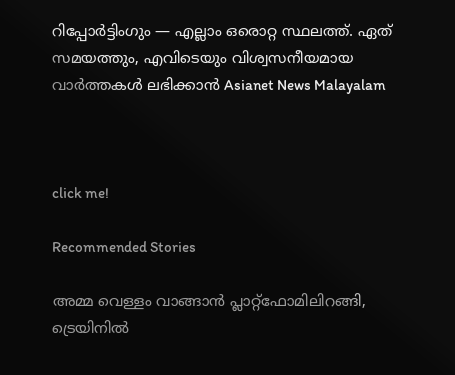റിപ്പോർട്ടിംഗും — എല്ലാം ഒരൊറ്റ സ്ഥലത്ത്. ഏത് സമയത്തും, എവിടെയും വിശ്വസനീയമായ വാർത്തകൾ ലഭിക്കാൻ Asianet News Malayalam



click me!

Recommended Stories

അമ്മ വെള്ളം വാങ്ങാൻ പ്ലാറ്റ്‌ഫോമിലിറങ്ങി, ട്രെയിനിൽ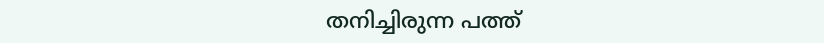തനിച്ചിരുന്ന പത്ത്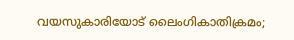വയസുകാരിയോട് ലൈംഗികാതിക്രമം;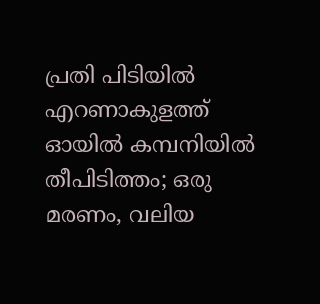പ്രതി പിടിയിൽ
എറണാകുളത്ത് ഓയിൽ കമ്പനിയിൽ തീപിടിത്തം; ഒരു മരണം, വലിയ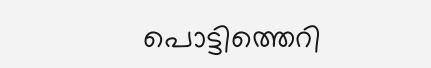പൊട്ടിത്തെറി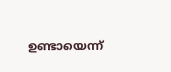ഉണ്ടായെന്ന്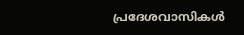പ്രദേശവാസികൾ